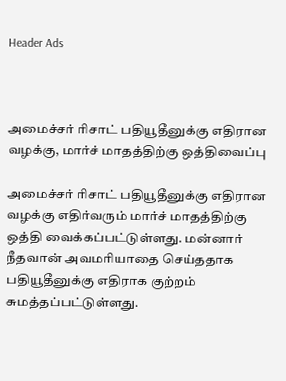Header Ads



அமைச்சர் ரிசாட் பதியூதீனுக்கு எதிரான வழக்கு, மார்ச் மாதத்திற்கு ஒத்திவைப்பு

அமைச்சர் ரிசாட் பதியூதீனுக்கு எதிரான வழக்கு எதிர்வரும் மார்ச் மாதத்திற்கு ஒத்தி வைக்கப்பட்டுள்ளது. மன்னார் நீதவான் அவமரியாதை செய்ததாக பதியூதீனுக்கு எதிராக குற்றம் சுமத்தப்பட்டுள்ளது.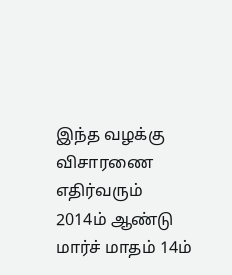இந்த வழக்கு விசாரணை எதிர்வரும் 2014ம் ஆண்டு மார்ச் மாதம் 14ம்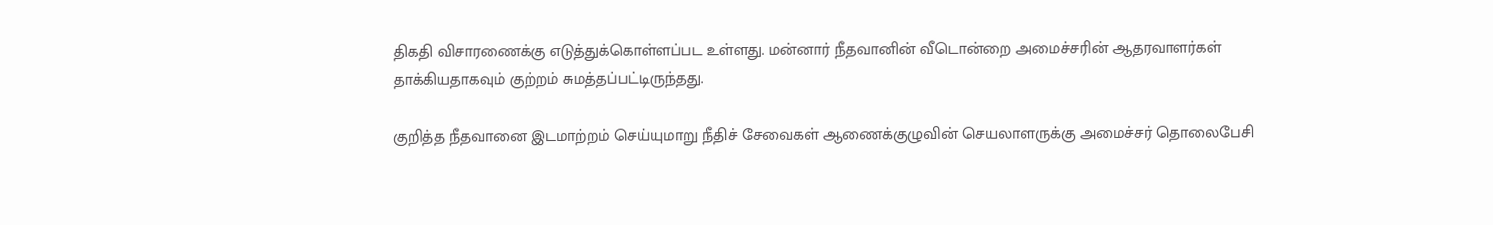திகதி விசாரணைக்கு எடுத்துக்கொள்ளப்பட உள்ளது. மன்னார் நீதவானின் வீடொன்றை அமைச்சரின் ஆதரவாளர்கள் தாக்கியதாகவும் குற்றம் சுமத்தப்பட்டிருந்தது.

குறித்த நீதவானை இடமாற்றம் செய்யுமாறு நீதிச் சேவைகள் ஆணைக்குழுவின் செயலாளருக்கு அமைச்சர் தொலைபேசி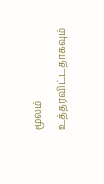மூலம் உத்தரவிட்டதாகவும்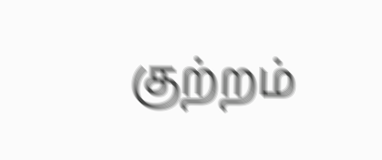குற்றம்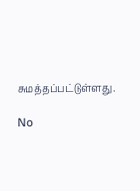சுமத்தப்பட்டுள்ளது.

No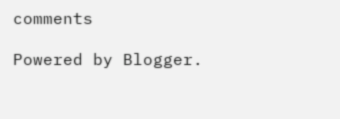comments

Powered by Blogger.